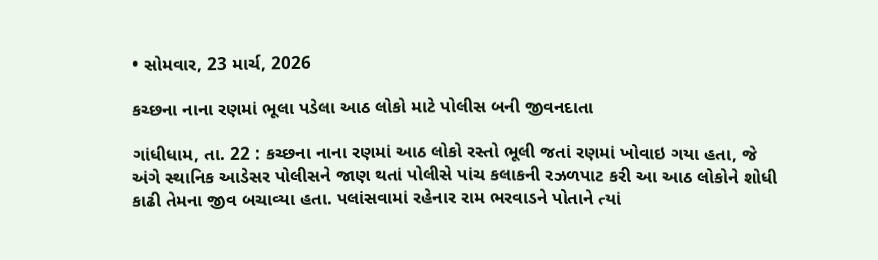• સોમવાર, 23 માર્ચ, 2026

કચ્છના નાના રણમાં ભૂલા પડેલા આઠ લોકો માટે પોલીસ બની જીવનદાતા

ગાંધીધામ, તા. 22 : કચ્છના નાના રણમાં આઠ લોકો રસ્તો ભૂલી જતાં રણમાં ખોવાઇ ગયા હતા, જે અંગે સ્થાનિક આડેસર પોલીસને જાણ થતાં પોલીસે પાંચ કલાકની રઝળપાટ કરી આ આઠ લોકોને શોધી કાઢી તેમના જીવ બચાવ્યા હતા. પલાંસવામાં રહેનાર રામ ભરવાડને પોતાને ત્યાં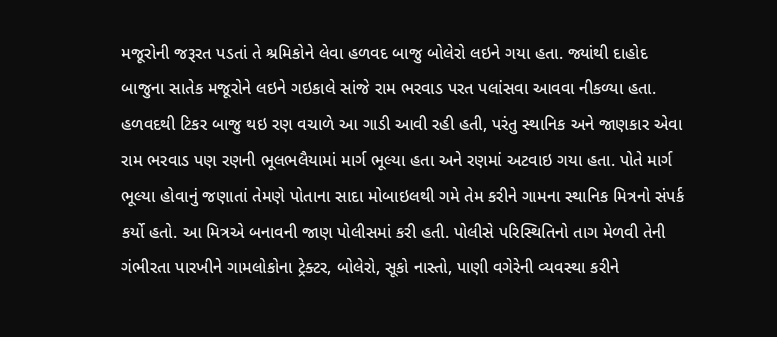મજૂરોની જરૂરત પડતાં તે શ્રમિકોને લેવા હળવદ બાજુ બોલેરો લઇને ગયા હતા. જ્યાંથી દાહોદ બાજુના સાતેક મજૂરોને લઇને ગઇકાલે સાંજે રામ ભરવાડ પરત પલાંસવા આવવા નીકળ્યા હતા. હળવદથી ટિકર બાજુ થઇ રણ વચાળે આ ગાડી આવી રહી હતી, પરંતુ સ્થાનિક અને જાણકાર એવા રામ ભરવાડ પણ રણની ભૂલભલૈયામાં માર્ગ ભૂલ્યા હતા અને રણમાં અટવાઇ ગયા હતા. પોતે માર્ગ ભૂલ્યા હોવાનું જણાતાં તેમણે પોતાના સાદા મોબાઇલથી ગમે તેમ કરીને ગામના સ્થાનિક મિત્રનો સંપર્ક કર્યો હતો. આ મિત્રએ બનાવની જાણ પોલીસમાં કરી હતી. પોલીસે પરિસ્થિતિનો તાગ મેળવી તેની ગંભીરતા પારખીને ગામલોકોના ટ્રેક્ટર, બોલેરો, સૂકો નાસ્તો, પાણી વગેરેની વ્યવસ્થા કરીને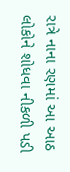રાત્રે નાના રણમાં આ આઠ લોકોને શોધવા નીકળી પડી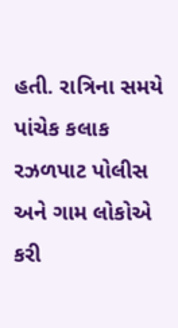હતી. રાત્રિના સમયે પાંચેક કલાક રઝળપાટ પોલીસ અને ગામ લોકોએ કરી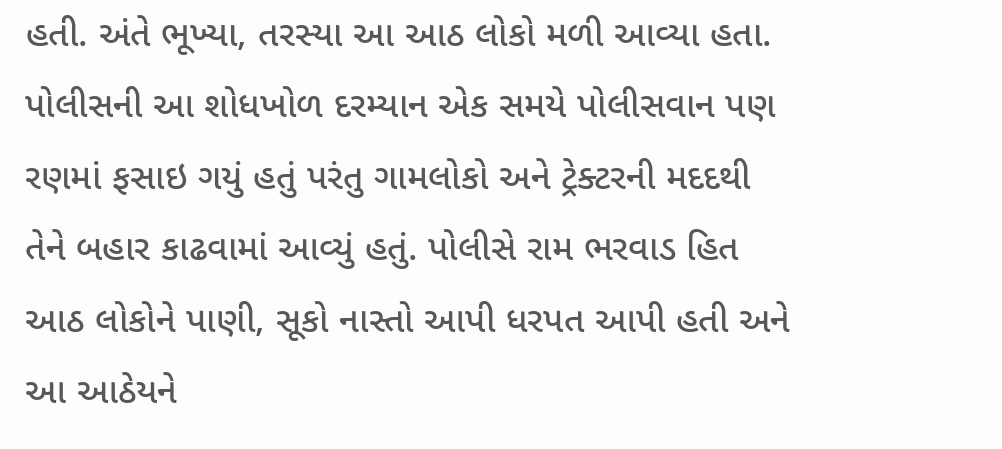હતી. અંતે ભૂખ્યા, તરસ્યા આ આઠ લોકો મળી આવ્યા હતા. પોલીસની આ શોધખોળ દરમ્યાન એક સમયે પોલીસવાન પણ રણમાં ફસાઇ ગયું હતું પરંતુ ગામલોકો અને ટ્રેક્ટરની મદદથી તેને બહાર કાઢવામાં આવ્યું હતું. પોલીસે રામ ભરવાડ હિત આઠ લોકોને પાણી, સૂકો નાસ્તો આપી ધરપત આપી હતી અને આ આઠેયને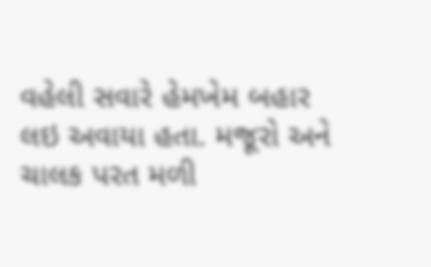વહેલી સવારે હેમખેમ બહાર લઇ અવાયા હતા. મજૂરો અને ચાલક પરત મળી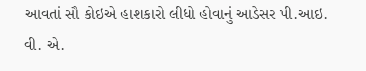આવતાં સૌ કોઇએ હાશકારો લીધો હોવાનું આડેસર પી.આઇ. વી. એ.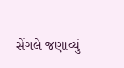સેંગલે જણાવ્યું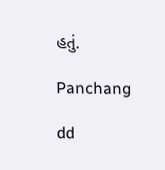હતું.

Panchang

dd